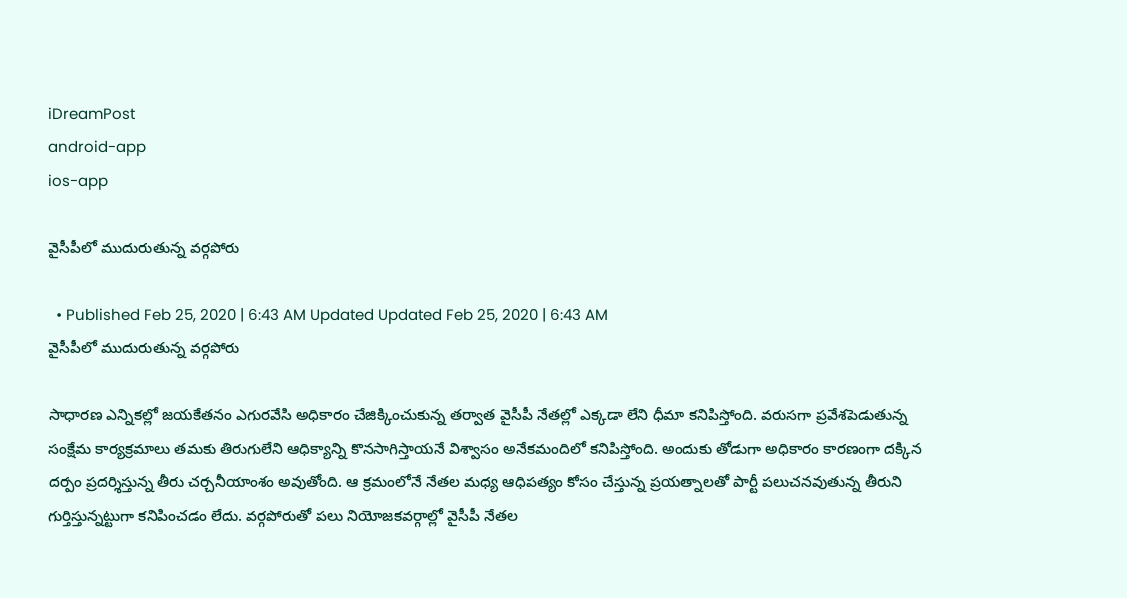iDreamPost
android-app
ios-app

వైసీపీలో ముదురుతున్న వ‌ర్గ‌పోరు

  • Published Feb 25, 2020 | 6:43 AM Updated Updated Feb 25, 2020 | 6:43 AM
వైసీపీలో ముదురుతున్న వ‌ర్గ‌పోరు

సాధార‌ణ ఎన్నిక‌ల్లో జ‌య‌కేత‌నం ఎగుర‌వేసి అధికారం చేజిక్కించుకున్న త‌ర్వాత వైసీపీ నేత‌ల్లో ఎక్క‌డా లేని ధీమా క‌నిపిస్తోంది. వ‌రుస‌గా ప్ర‌వేశ‌పెడుతున్న సంక్షేమ కార్య‌క్ర‌మాలు త‌మ‌కు తిరుగులేని ఆధిక్యాన్ని కొన‌సాగిస్తాయ‌నే విశ్వాసం అనేక‌మందిలో క‌నిపిస్తోంది. అందుకు తోడుగా అధికారం కార‌ణంగా ద‌క్కిన ద‌ర్పం ప్ర‌ద‌ర్శిస్తున్న తీరు చ‌ర్చ‌నీయాంశం అవుతోంది. ఆ క్ర‌మంలోనే నేత‌ల మ‌ధ్య ఆధిప‌త్యం కోసం చేస్తున్న ప్ర‌య‌త్నాల‌తో పార్టీ ప‌లుచ‌న‌వుతున్న తీరుని గుర్తిస్తున్న‌ట్టుగా క‌నిపించ‌డం లేదు. వ‌ర్గ‌పోరుతో ప‌లు నియోజ‌క‌వ‌ర్గాల్లో వైసీపీ నేత‌ల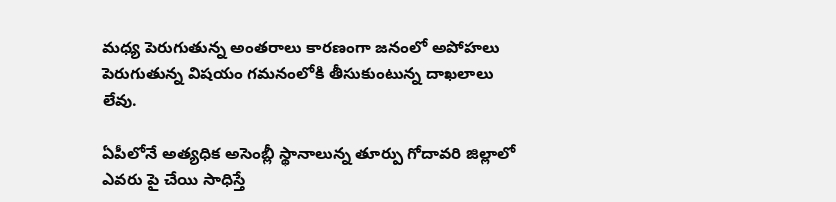మ‌ధ్య పెరుగుతున్న అంత‌రాలు కార‌ణంగా జ‌నంలో అపోహ‌లు పెరుగుతున్న విష‌యం గ‌మ‌నంలోకి తీసుకుంటున్న దాఖ‌లాలు లేవు.

ఏపీలోనే అత్య‌ధిక అసెంబ్లీ స్థానాలున్న తూర్పు గోదావ‌రి జిల్లాలో ఎవరు పై చేయి సాధిస్తే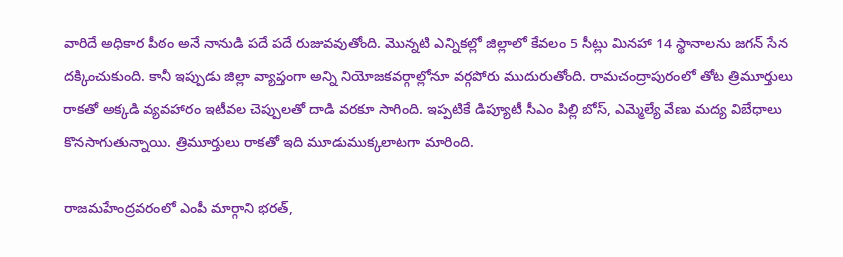వారిదే అధికార పీఠం అనే నానుడి ప‌దే ప‌దే రుజువ‌వుతోంది. మొన్న‌టి ఎన్నిక‌ల్లో జిల్లాలో కేవ‌లం 5 సీట్లు మిన‌హా 14 స్థానాలను జ‌గ‌న్ సేన ద‌క్కించుకుంది. కానీ ఇప్పుడు జిల్లా వ్యాప్తంగా అన్ని నియోజ‌క‌వ‌ర్గాల్లోనూ వ‌ర్గ‌పోరు ముదురుతోంది. రామ‌చంద్రాపురంలో తోట త్రిమూర్తులు రాక‌తో అక్క‌డి వ్య‌వ‌హారం ఇటీవ‌ల చెప్పుల‌తో దాడి వ‌ర‌కూ సాగింది. ఇప్ప‌టికే డిప్యూటీ సీఎం పిల్లి బోస్, ఎమ్మెల్యే వేణు మ‌ద్య విబేధాలు కొన‌సాగుతున్నాయి. త్రిమూర్తులు రాక‌తో ఇది మూడుముక్క‌లాట‌గా మారింది.

రాజ‌మ‌హేంద్ర‌వ‌రంలో ఎంపీ మార్గాని భ‌ర‌త్,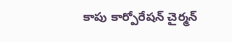కాపు కార్పోరేష‌న్ చైర్మ‌న్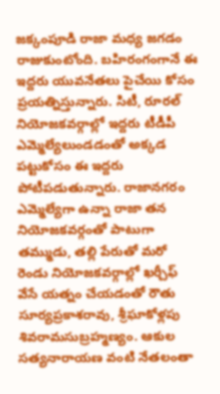జ‌క్కంపూడి రాజా మ‌ధ్య జ‌గడం రాజుకుంటోంది. బ‌హిరంగంగానే ఈ ఇద్ద‌రు యువ‌నేత‌లు పైచేయి కోసం ప్ర‌య‌త్నిస్తున్నారు. సిటీ, రూర‌ల్ నియోజ‌క‌వ‌ర్గాల్లో ఇద్ద‌రు టీడీపీ ఎమ్మెల్యేలుండ‌డంతో అక్క‌డ ప‌ట్టుకోసం ఈ ఇద్ద‌రు పోటీప‌డుతున్నారు. రాజాన‌గ‌రం ఎమ్మెల్యేగా ఉన్నా రాజా త‌న నియోజ‌క‌వ‌ర్గంతో పాటుగా త‌మ్ముడు, త‌ల్లి పేరుతో మ‌రో రెండు నియోజ‌క‌వ‌ర్గాల్లో ఖ‌ర్చీఫ్ వేసే య‌త్నం చేయ‌డంతో రౌతు సూర్య‌ప్ర‌కాశ‌రావు, శ్రీఘాకోళ్ల‌పు శివ‌రామ‌సుబ్ర‌హ్మ‌ణ్యం. ఆకుల స‌త్య‌నారాయ‌ణ వంటి నేత‌లంతా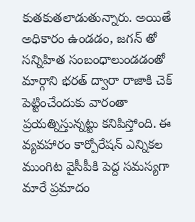కుత‌కుత‌లాడుతున్నారు. అయితే అధికారం ఉండ‌డం, జ‌గ‌న్ తో స‌న్నిహిత సంబంధాలుండ‌డంతో మార్గాని భ‌ర‌త్ ద్వారా రాజాకి చెక్ పెట్టించేందుకు వారంతా ప్ర‌య‌త్నిస్తున్న‌ట్టు క‌నిపిస్తోంది. ఈ వ్య‌వ‌హారం కార్పోరేష‌న్ ఎన్నిక‌ల ముంగిట వైసీపీకి పెద్ద స‌మ‌స్య‌గా మారే ప్ర‌మాదం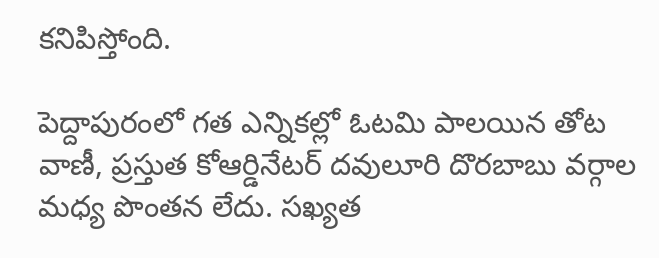క‌నిపిస్తోంది.

పెద్దాపురంలో గ‌త ఎన్నిక‌ల్లో ఓట‌మి పాల‌యిన తోట వాణీ, ప్ర‌స్తుత కోఆర్డినేట‌ర్ ద‌వులూరి దొర‌బాబు వ‌ర్గాల మ‌ధ్య పొంత‌న లేదు. స‌ఖ్య‌త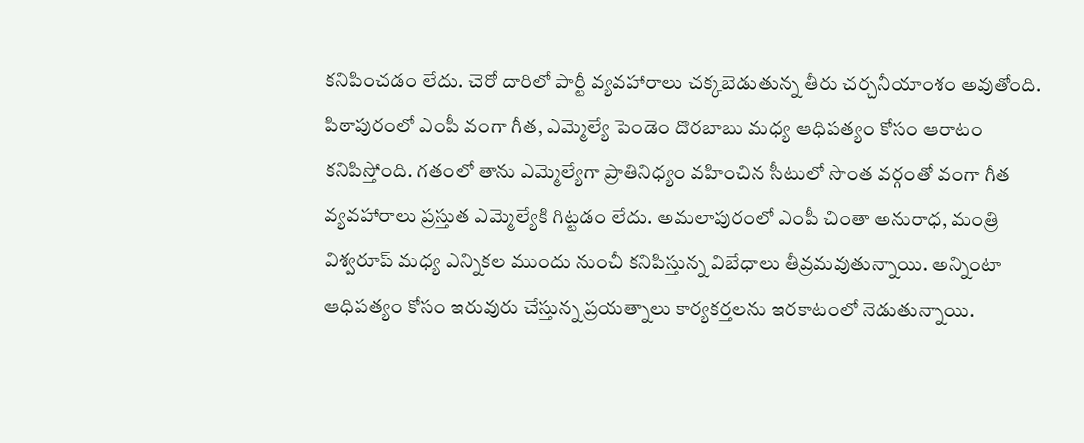క‌నిపించడం లేదు. చెరో దారిలో పార్టీ వ్య‌వ‌హారాలు చ‌క్క‌బెడుతున్న తీరు చ‌ర్చ‌నీయాంశం అవుతోంది. పిఠాపురంలో ఎంపీ వంగా గీత‌, ఎమ్మెల్యే పెండెం దొర‌బాబు మ‌ధ్య ఆధిప‌త్యం కోసం ఆరాటం క‌నిపిస్తోంది. గ‌తంలో తాను ఎమ్మెల్యేగా ప్రాతినిధ్యం వ‌హించిన సీటులో సొంత వ‌ర్గంతో వంగా గీత వ్య‌వ‌హారాలు ప్ర‌స్తుత ఎమ్మెల్యేకి గిట్ట‌డం లేదు. అమ‌లాపురంలో ఎంపీ చింతా అనురాధ, మంత్రి విశ్వ‌రూప్ మ‌ధ్య ఎన్నిక‌ల ముందు నుంచీ క‌నిపిస్తున్న విబేధాలు తీవ్ర‌మ‌వుతున్నాయి. అన్నింటా ఆధిప‌త్యం కోసం ఇరువురు చేస్తున్న ప్ర‌య‌త్నాలు కార్య‌క‌ర్త‌ల‌ను ఇర‌కాటంలో నెడుతున్నాయి.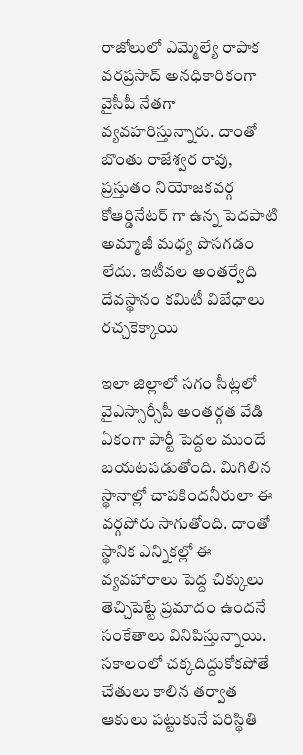రాజోలులో ఎమ్మెల్యే రాపాక వ‌ర‌ప్ర‌సాద్ అన‌ధికారికంగా వైసీపీ నేత‌గా వ్య‌వ‌హ‌రిస్తున్నారు. దాంతో బొంతు రాజేశ్వ‌ర రావు, ప్ర‌స్తుతం నియోజ‌క‌వ‌ర్గ కోఆర్డినేట‌ర్ గా ఉన్న పెద‌పాటి అమ్మాజీ మ‌ధ్య పొస‌గ‌డం లేదు. ఇటీవల అంత‌ర్వేది దేవ‌స్థానం క‌మిటీ విబేధాలు ర‌చ్చ‌కెక్కాయి

ఇలా జిల్లాలో స‌గం సీట్ల‌లో వైఎస్సార్సీపీ అంత‌ర్గ‌త వేడి ఏకంగా పార్టీ పెద్ద‌ల ముందే బ‌య‌ట‌ప‌డుతోంది. మిగిలిన స్థానాల్లో చాప‌కింద‌నీరులా ఈ వ‌ర్గ‌పోరు సాగుతోంది. దాంతో స్థానిక ఎన్నిక‌ల్లో ఈ వ్య‌వ‌హారాలు పెద్ద చిక్కులు తెచ్చిపెట్టే ప్ర‌మాదం ఉంద‌నే సంకేతాలు వినిపిస్తున్నాయి. స‌కాలంలో చ‌క్క‌దిద్దుకోక‌పోతే చేతులు కాలిన త‌ర్వాత ఆకులు ప‌ట్టుకునే ప‌రిస్థితి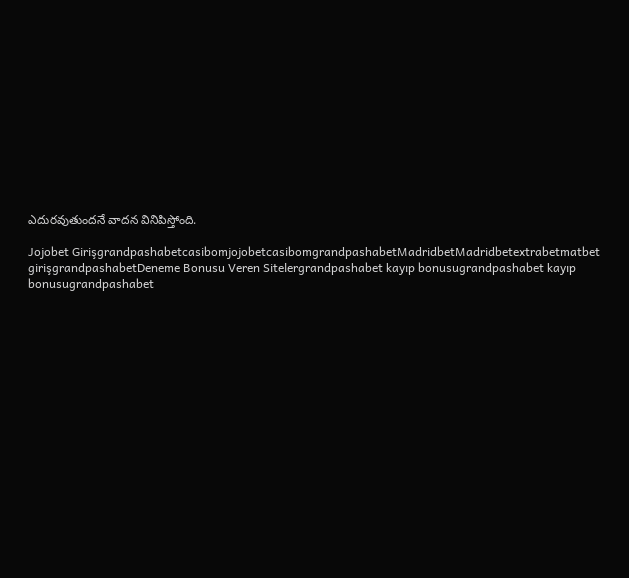ఎదుర‌వుతుంద‌నే వాద‌న వినిపిస్తోంది.

Jojobet GirişgrandpashabetcasibomjojobetcasibomgrandpashabetMadridbetMadridbetextrabetmatbet girişgrandpashabetDeneme Bonusu Veren Sitelergrandpashabet kayıp bonusugrandpashabet kayıp bonusugrandpashabet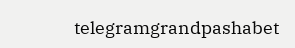telegramgrandpashabet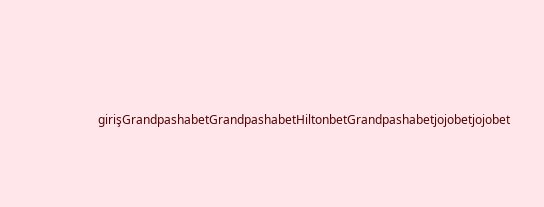girişGrandpashabetGrandpashabetHiltonbetGrandpashabetjojobetjojobet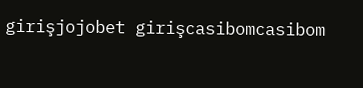girişjojobet girişcasibomcasibom